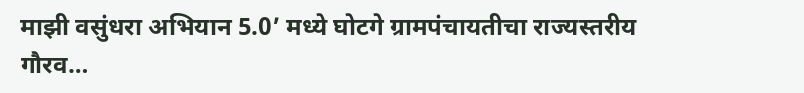माझी वसुंधरा अभियान 5.0’ मध्ये घोटगे ग्रामपंचायतीचा राज्यस्तरीय गौरव…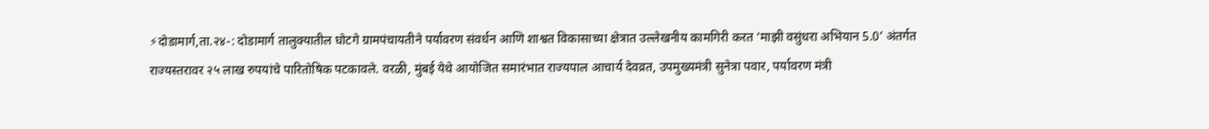⚡दोडामार्ग,ता.२४-: दोडामार्ग तालुक्यातील घोटगे ग्रामपंचायतीने पर्यावरण संवर्धन आणि शाश्वत विकासाच्या क्षेत्रात उल्लेखनीय कामगिरी करत ‘माझी वसुंधरा अभियान 5.0’ अंतर्गत राज्यस्तरावर २५ लाख रुपयांचे पारितोषिक पटकावले. वरळी, मुंबई येथे आयोजित समारंभात राज्यपाल आचार्य देवव्रत, उपमुख्यमंत्री सुनेत्रा पवार, पर्यावरण मंत्री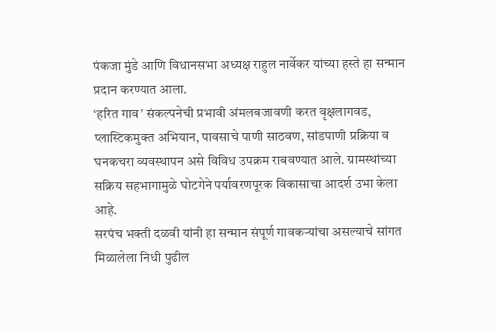पंकजा मुंडे आणि विधानसभा अध्यक्ष राहुल नार्वेकर यांच्या हस्ते हा सन्मान प्रदान करण्यात आला.
‘हरित गाव’ संकल्पनेची प्रभावी अंमलबजावणी करत वृक्षलागवड, प्लास्टिकमुक्त अभियान, पावसाचे पाणी साठवण, सांडपाणी प्रक्रिया व घनकचरा व्यवस्थापन असे विविध उपक्रम राबवण्यात आले. ग्रामस्थांच्या सक्रिय सहभागामुळे घोटगेने पर्यावरणपूरक विकासाचा आदर्श उभा केला आहे.
सरपंच भक्ती दळवी यांनी हा सन्मान संपूर्ण गावकऱ्यांचा असल्याचे सांगत मिळालेला निधी पुढील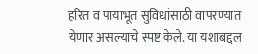हरित व पायाभूत सुविधांसाठी वापरण्यात येणार असल्याचे स्पष्ट केले. या यशाबद्दल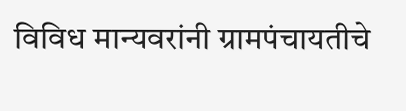विविध मान्यवरांनी ग्रामपंचायतीचे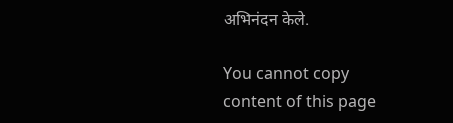अभिनंदन केले.

You cannot copy content of this page